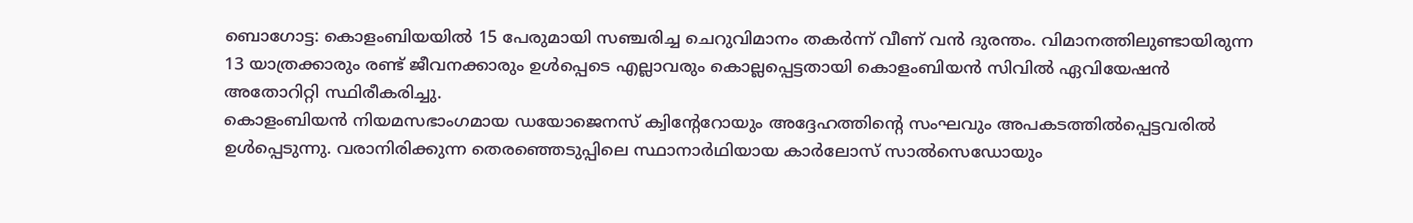ബൊഗോട്ട: കൊളംബിയയിൽ 15 പേരുമായി സഞ്ചരിച്ച ചെറുവിമാനം തകർന്ന് വീണ് വൻ ദുരന്തം. വിമാനത്തിലുണ്ടായിരുന്ന 13 യാത്രക്കാരും രണ്ട് ജീവനക്കാരും ഉൾപ്പെടെ എല്ലാവരും കൊല്ലപ്പെട്ടതായി കൊളംബിയൻ സിവിൽ ഏവിയേഷൻ അതോറിറ്റി സ്ഥിരീകരിച്ചു.
കൊളംബിയൻ നിയമസഭാംഗമായ ഡയോജെനസ് ക്വിന്റേറോയും അദ്ദേഹത്തിന്റെ സംഘവും അപകടത്തിൽപ്പെട്ടവരിൽ ഉൾപ്പെടുന്നു. വരാനിരിക്കുന്ന തെരഞ്ഞെടുപ്പിലെ സ്ഥാനാർഥിയായ കാർലോസ് സാൽസെഡോയും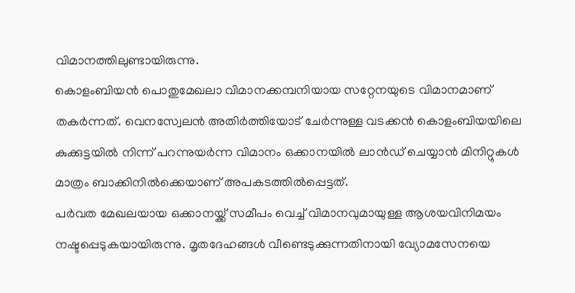വിമാനത്തിലുണ്ടായിരുന്നു.
കൊളംബിയൻ പൊതുമേഖലാ വിമാനക്കമ്പനിയായ സറ്റേനയുടെ വിമാനമാണ് തകർന്നത്. വെനസ്വേലൻ അതിർത്തിയോട് ചേർന്നുള്ള വടക്കൻ കൊളംബിയയിലെ കുക്കുട്ടയിൽ നിന്ന് പറന്നുയർന്ന വിമാനം ഒക്കാനയിൽ ലാൻഡ് ചെയ്യാൻ മിനിറ്റുകൾ മാത്രം ബാക്കിനിൽക്കെയാണ് അപകടത്തിൽപ്പെട്ടത്.
പർവത മേഖലയായ ഒക്കാനയ്ക്ക് സമീപം വെച്ച് വിമാനവുമായുള്ള ആശയവിനിമയം നഷ്ടപ്പെടുകയായിരുന്നു. മൃതദേഹങ്ങൾ വീണ്ടെടുക്കുന്നതിനായി വ്യോമസേനയെ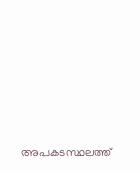അപകടസ്ഥലത്ത്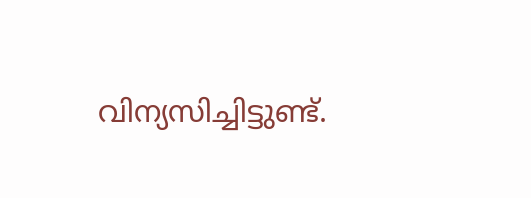വിന്യസിച്ചിട്ടുണ്ട്.